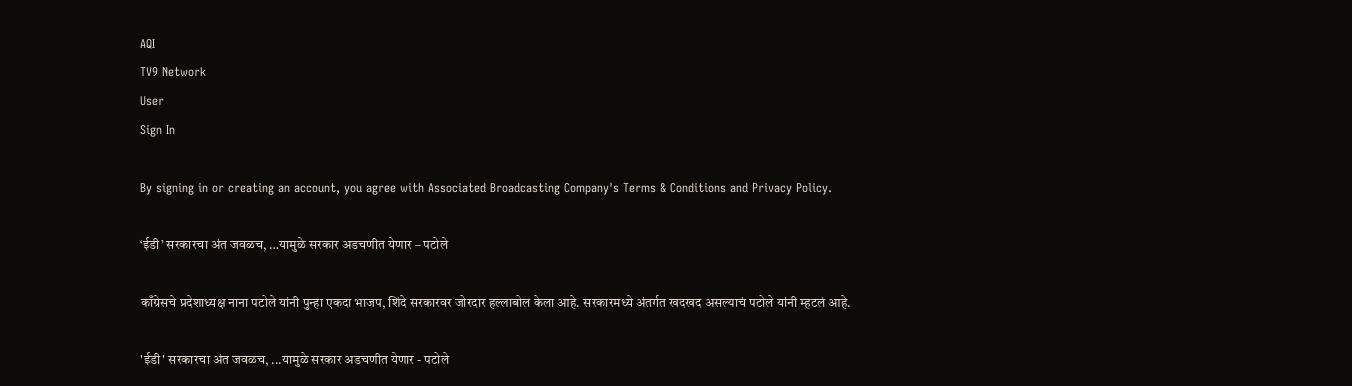AQI
TV9 Network
User
Sign In

By signing in or creating an account, you agree with Associated Broadcasting Company's Terms & Conditions and Privacy Policy.

‘ईडी’ सरकारचा अंत जवळच, …यामुळे सरकार अडचणीत येणार – पटोले

काँग्रेसचे प्रदेशाध्यक्ष नाना पटोले यांनी पुन्हा एकदा भाजप, शिंदे सरकारवर जोरदार हल्लाबोल केला आहे. सरकारमध्ये अंतर्गत खदखद असल्याचं पटोले यांनी म्हटलं आहे.

'ईडी' सरकारचा अंत जवळच, ...यामुळे सरकार अडचणीत येणार - पटोले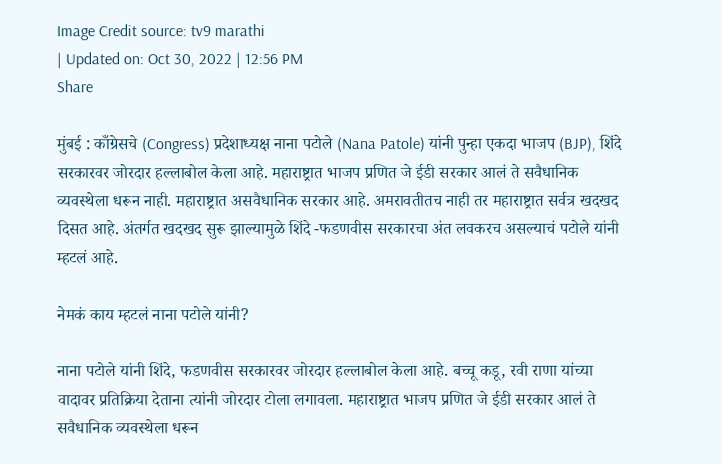Image Credit source: tv9 marathi
| Updated on: Oct 30, 2022 | 12:56 PM
Share

मुंबई : काँग्रेसचे (Congress) प्रदेशाध्यक्ष नाना पटोले (Nana Patole) यांनी पुन्हा एकदा भाजप (BJP), शिंदे सरकारवर जोरदार हल्लाबोल केला आहे. महाराष्ट्रात भाजप प्रणित जे ईडी सरकार आलं ते सवैधानिक व्यवस्थेला धरून नाही. महाराष्ट्रात असवैधानिक सरकार आहे. अमरावतीतच नाही तर महाराष्ट्रात सर्वत्र खदखद दिसत आहे. अंतर्गत खदखद सुरू झाल्यामुळे शिंदे -फडणवीस सरकारचा अंत लवकरच असल्याचं पटोले यांनी म्हटलं आहे.

नेमकं काय म्हटलं नाना पटोले यांनी?

नाना पटोले यांनी शिंदे, फडणवीस सरकारवर जोरदार हल्लाबोल केला आहे. बच्चू कडू, रवी राणा यांच्या वादावर प्रतिक्रिया देताना त्यांनी जोरदार टोला लगावला. महाराष्ट्रात भाजप प्रणित जे ईडी सरकार आलं ते सवैधानिक व्यवस्थेला धरून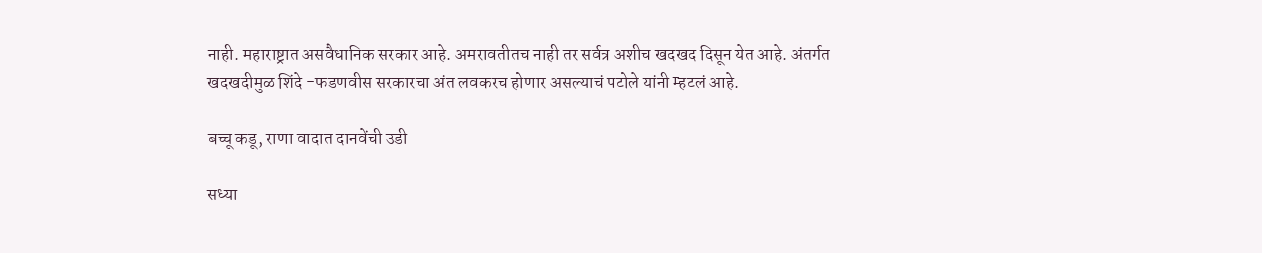नाही. महाराष्ट्रात असवैधानिक सरकार आहे. अमरावतीतच नाही तर सर्वत्र अशीच खदखद दिसून येत आहे. अंतर्गत खदखदीमुळ शिंदे -फडणवीस सरकारचा अंत लवकरच होणार असल्याचं पटोले यांनी म्हटलं आहे.

बच्चू कडू, राणा वादात दानवेंची उडी

सध्या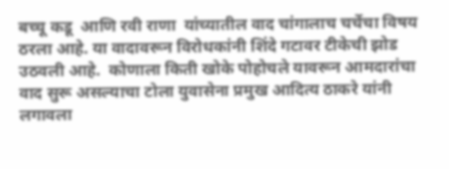बच्चू कडू  आणि रवी राणा  यांच्यातील वाद चांगालाच चर्चेचा विषय ठरला आहे. या वादावरून विरोधकांनी शिंदे गटावर टीकेची झोड उठवली आहे.  कोणाला किती खोके पोहोचले यावरून आमदारांचा वाद सुरू असल्याचा टोला युवासेना प्रमुख आदित्य ठाकरे यांनी लगावला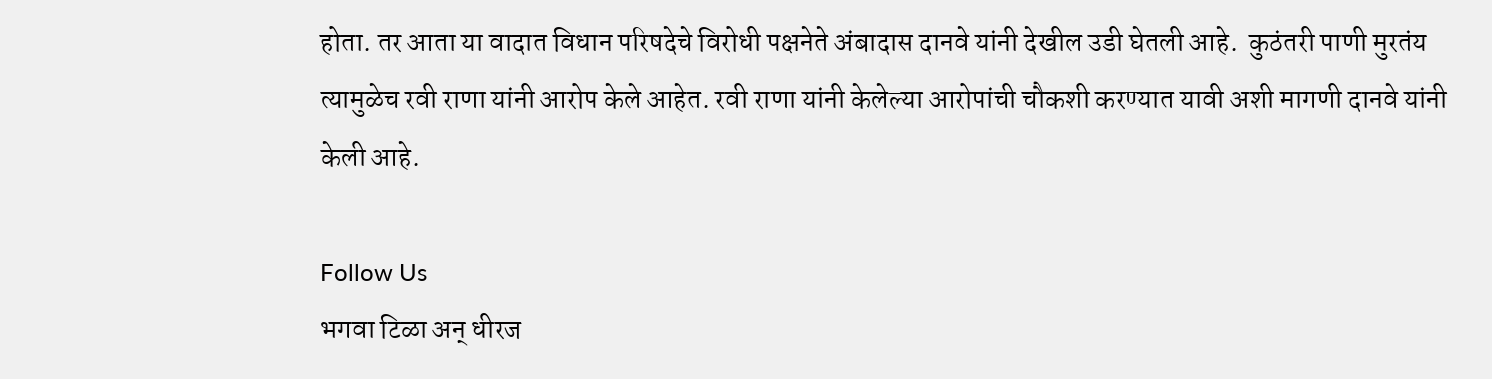होता. तर आता या वादात विधान परिषदेचे विरोधी पक्षनेते अंबादास दानवे यांनी देखील उडी घेतली आहे.  कुठंतरी पाणी मुरतंय त्यामुळेच रवी राणा यांनी आरोप केले आहेत. रवी राणा यांनी केलेल्या आरोपांची चौकशी करण्यात यावी अशी मागणी दानवे यांनी केली आहे.

Follow Us
भगवा टिळा अन् धीरज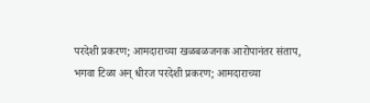परदेशी प्रकरण; आमदाराच्या खळबळजनक आरोपानंतर संताप,
भगवा टिळा अन् धीरज परदेशी प्रकरण; आमदाराच्या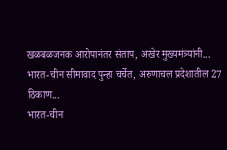खळबळजनक आरोपानंतर संताप, अखेर मुख्यमंत्र्यांनी...
भारत-चीन सीमावाद पुन्हा चर्चेत, अरुणाचल प्रदेशातील 27 ठिकाण...
भारत-चीन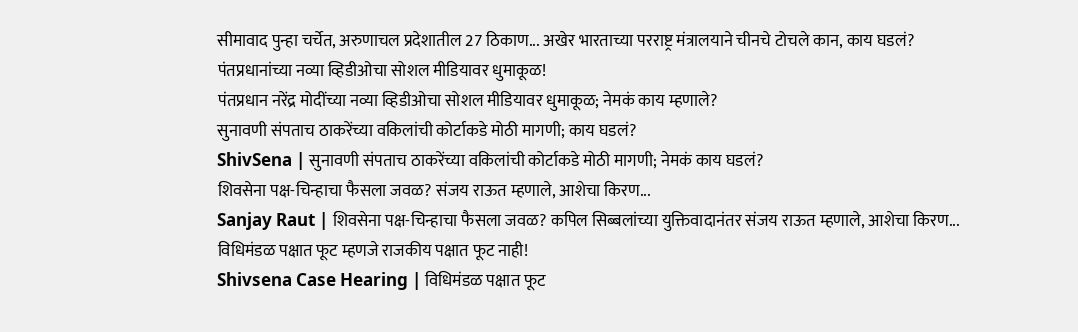सीमावाद पुन्हा चर्चेत, अरुणाचल प्रदेशातील 27 ठिकाण... अखेर भारताच्या परराष्ट्र मंत्रालयाने चीनचे टोचले कान, काय घडलं?
पंतप्रधानांच्या नव्या व्हिडीओचा सोशल मीडियावर धुमाकूळ!
पंतप्रधान नरेंद्र मोदींच्या नव्या व्हिडीओचा सोशल मीडियावर धुमाकूळ; नेमकं काय म्हणाले?
सुनावणी संपताच ठाकरेंच्या वकिलांची कोर्टाकडे मोठी मागणी; काय घडलं?
ShivSena | सुनावणी संपताच ठाकरेंच्या वकिलांची कोर्टाकडे मोठी मागणी; नेमकं काय घडलं?
शिवसेना पक्ष-चिन्हाचा फैसला जवळ? संजय राऊत म्हणाले, आशेचा किरण...
Sanjay Raut | शिवसेना पक्ष-चिन्हाचा फैसला जवळ? कपिल सिब्बलांच्या युक्तिवादानंतर संजय राऊत म्हणाले, आशेचा किरण...
विधिमंडळ पक्षात फूट म्हणजे राजकीय पक्षात फूट नाही!
Shivsena Case Hearing | विधिमंडळ पक्षात फूट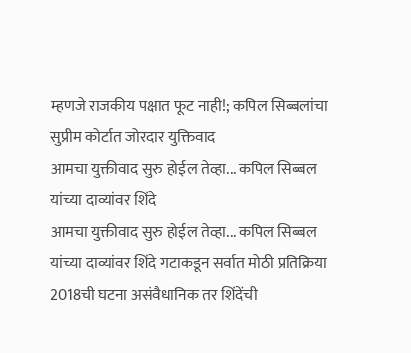म्हणजे राजकीय पक्षात फूट नाही!; कपिल सिब्बलांचा सुप्रीम कोर्टात जोरदार युक्तिवाद
आमचा युक्तीवाद सुरु होईल तेव्हा... कपिल सिब्बल यांच्या दाव्यांवर शिंदे
आमचा युक्तीवाद सुरु होईल तेव्हा... कपिल सिब्बल यांच्या दाव्यांवर शिंदे गटाकडून सर्वात मोठी प्रतिक्रिया
2018ची घटना असंवैधानिक तर शिंदेंची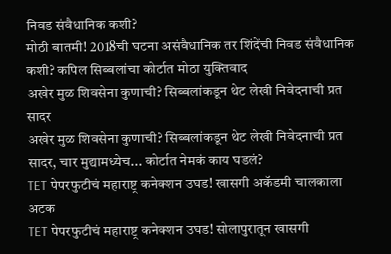निवड संवैधानिक कशी?
मोठी बातमी! 2018ची घटना असंवैधानिक तर शिंदेंची निवड संवैधानिक कशी? कपिल सिब्बलांचा कोर्टात मोठा युक्तिवाद
अखेर मुळ शिवसेना कुणाची? सिब्बलांकडून थेट लेखी निवेदनाची प्रत सादर
अखेर मुळ शिवसेना कुणाची? सिब्बलांकडून थेट लेखी निवेदनाची प्रत सादर, चार मुद्यामध्येच... कोर्टात नेमकं काय घडलं?
TET पेपरफुटीचं महाराष्ट्र कनेक्शन उघड! खासगी अकॅडमी चालकाला अटक
TET पेपरफुटीचं महाराष्ट्र कनेक्शन उघड! सोलापुरातून खासगी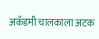अकॅडमी चालकाला अटक